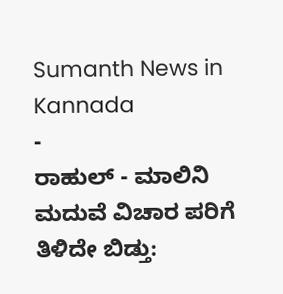Sumanth News in Kannada
-
ರಾಹುಲ್ - ಮಾಲಿನಿ ಮದುವೆ ವಿಚಾರ ಪರಿಗೆ ತಿಳಿದೇ ಬಿಡ್ತು: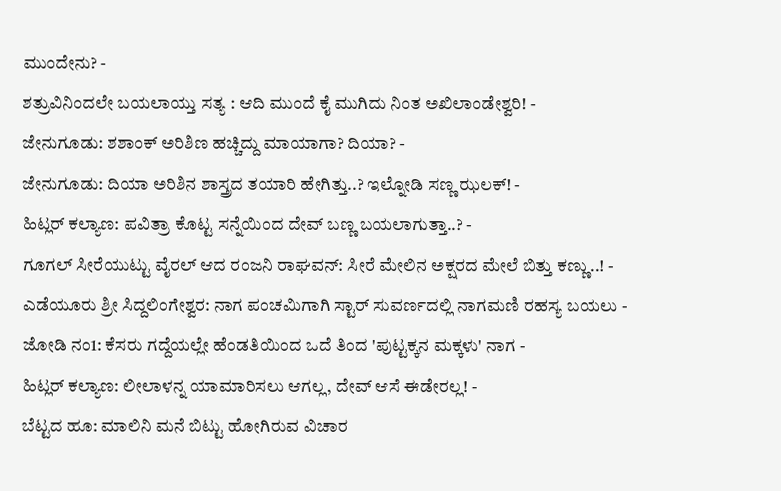ಮುಂದೇನು? -
ಶತ್ರುವಿನಿಂದಲೇ ಬಯಲಾಯ್ತು ಸತ್ಯ : ಆದಿ ಮುಂದೆ ಕೈ ಮುಗಿದು ನಿಂತ ಅಖಿಲಾಂಡೇಶ್ವರಿ! -
ಜೇನುಗೂಡು: ಶಶಾಂಕ್ ಅರಿಶಿಣ ಹಚ್ಚಿದ್ದು ಮಾಯಾಗಾ? ದಿಯಾ? -
ಜೇನುಗೂಡು: ದಿಯಾ ಅರಿಶಿನ ಶಾಸ್ತ್ರದ ತಯಾರಿ ಹೇಗಿತ್ತು..? ಇಲ್ನೋಡಿ ಸಣ್ಣ ಝಲಕ್! -
ಹಿಟ್ಲರ್ ಕಲ್ಯಾಣ: ಪವಿತ್ರಾ ಕೊಟ್ಟ ಸನ್ನೆಯಿಂದ ದೇವ್ ಬಣ್ಣ ಬಯಲಾಗುತ್ತಾ..? -
ಗೂಗಲ್ ಸೀರೆಯುಟ್ಟು ವೈರಲ್ ಆದ ರಂಜನಿ ರಾಘವನ್: ಸೀರೆ ಮೇಲಿನ ಅಕ್ಷರದ ಮೇಲೆ ಬಿತ್ತು ಕಣ್ಣು..! -
ಎಡೆಯೂರು ಶ್ರೀ ಸಿದ್ದಲಿಂಗೇಶ್ವರ: ನಾಗ ಪಂಚಮಿಗಾಗಿ ಸ್ಟಾರ್ ಸುವರ್ಣದಲ್ಲಿ ನಾಗಮಣಿ ರಹಸ್ಯ ಬಯಲು -
ಜೋಡಿ ನಂ1: ಕೆಸರು ಗದ್ದೆಯಲ್ಲೇ ಹೆಂಡತಿಯಿಂದ ಒದೆ ತಿಂದ 'ಪುಟ್ಟಕ್ಕನ ಮಕ್ಕಳು' ನಾಗ -
ಹಿಟ್ಲರ್ ಕಲ್ಯಾಣ: ಲೀಲಾಳನ್ನ ಯಾಮಾರಿಸಲು ಆಗಲ್ಲ, ದೇವ್ ಆಸೆ ಈಡೇರಲ್ಲ! -
ಬೆಟ್ಟದ ಹೂ: ಮಾಲಿನಿ ಮನೆ ಬಿಟ್ಟು ಹೋಗಿರುವ ವಿಚಾರ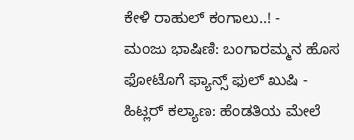ಕೇಳಿ ರಾಹುಲ್ ಕಂಗಾಲು..! -
ಮಂಜು ಭಾಷಿಣಿ: ಬಂಗಾರಮ್ಮನ ಹೊಸ ಫೋಟೊಗೆ ಫ್ಯಾನ್ಸ್ ಫುಲ್ ಖುಷಿ -
ಹಿಟ್ಲರ್ ಕಲ್ಯಾಣ: ಹೆಂಡತಿಯ ಮೇಲೆ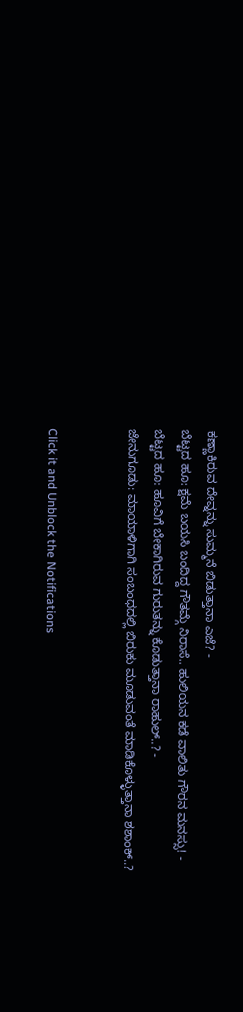ಕಣ್ಣಾಕಿರುವ ದೇವ್ನನ್ನು ಸುಮ್ಮನೆ ಬಿಡುತ್ತಾನಾ ಎಜೆ? -
ಬೆಟ್ಟದ ಹೂ: ಕ್ಷಮೆ ಬಯಸಿ ಬಂದಿದ್ದ ಗೌತಮ್ಗೆ ನಿರಾಸೆ.. ಹುಲಿಯನ ಕಡೆ ವಾಲಿತು ಗೌರನ ಮನಸ್ಸು! -
ಬೆಟ್ಟದ ಹೂ: ಹೂವಿಗೆ ಬೇಕಾಗಿರುವ ಗುರುತನ್ನು ಕೊಡುತ್ತಾನಾ ರಾಹುಲ್..? -
ಜೇನುಗೂಡು: ಮಾಯಾಳಿಗಾಗಿ ಸಂಬಂಧದಲ್ಲಿ ಬಿರುಕು ಮೂಡುವಂತೆ ಮಾಡಿಕೊಳ್ಳುತ್ತಾನಾ ಶಶಾಂಕ್..?


Click it and Unblock the Notifications